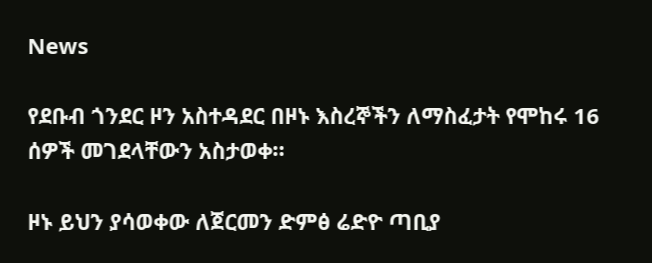News

የደቡብ ጎንደር ዞን አስተዳደር በዞኑ እስረኞችን ለማስፈታት የሞከሩ 16 ሰዎች መገደላቸውን አስታወቀ።

ዞኑ ይህን ያሳወቀው ለጀርመን ድምፅ ሬድዮ ጣቢያ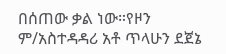በሰጠው ቃል ነው።የዞን ም/አስተዳዳሪ አቶ ጥላሁን ደጀኔ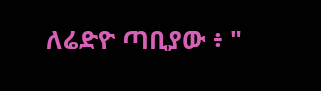ለሬድዮ ጣቢያው ፥ "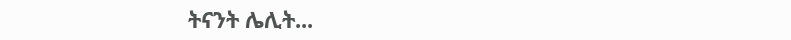ትናንት ሌሊት...